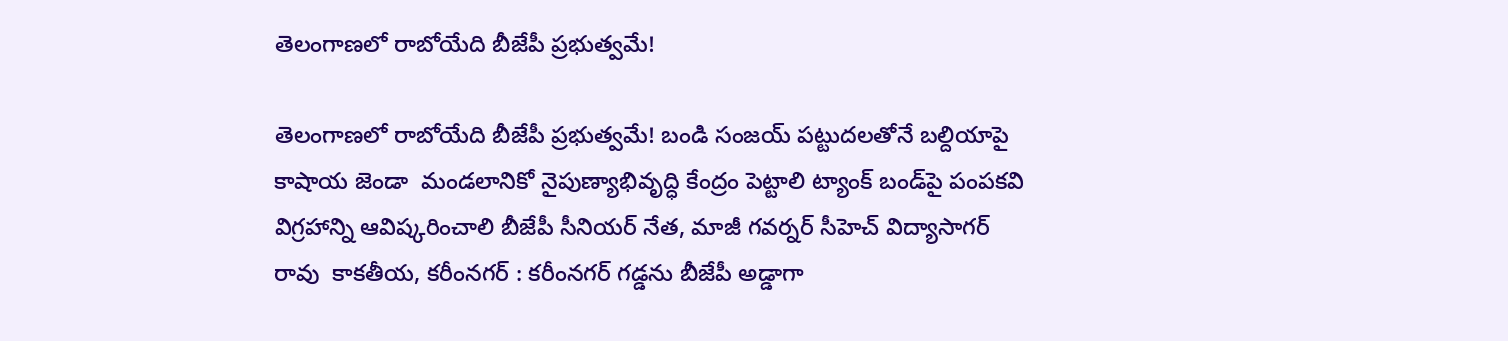తెలంగాణలో రాబోయేది బీజేపీ ప్రభుత్వమే!

తెలంగాణలో రాబోయేది బీజేపీ ప్రభుత్వమే! బండి సంజయ్ పట్టుదలతోనే బల్దియాపై కాషాయ జెండా  మండలానికో నైపుణ్యాభివృద్ధి కేంద్రం పెట్టాలి ట్యాంక్ బండ్‌పై పంపకవి విగ్రహాన్ని ఆవిష్కరించాలి బీజేపీ సీనియర్ నేత, మాజీ గవర్నర్ సీహెచ్ విద్యాసాగర్ రావు  కాకతీయ, కరీంనగర్ : కరీంనగర్ గడ్డను బీజేపీ అడ్డాగా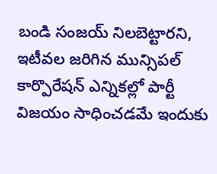బండి సంజయ్ నిలబెట్టారని, ఇటీవల జరిగిన మున్సిపల్ కార్పొరేషన్ ఎన్నికల్లో పార్టీ విజయం సాధించడమే ఇందుకు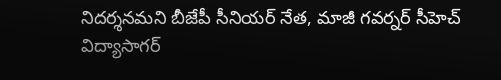నిదర్శనమని బీజేపీ సీనియర్ నేత, మాజీ గవర్నర్ సీహెచ్ విద్యాసాగర్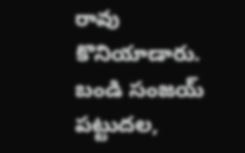రావు కొనియాడారు. బండి సంజయ్ పట్టుదల,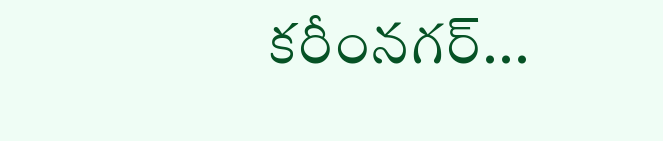కరీంనగర్...